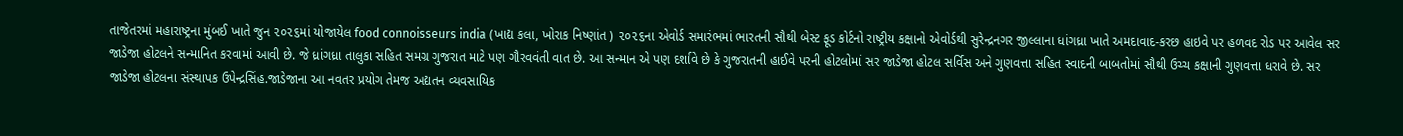તાજેતરમાં મહારાષ્ટ્રના મુંબઈ ખાતે જુન ૨૦૨૬માં યોજાયેલ food connoisseurs india (ખાદ્ય કલા, ખોરાક નિષ્ણાંત ) ૨૦૨૬ના એવોર્ડ સમારંભમાં ભારતની સૌથી બેસ્ટ ફૂડ કોર્ટનો રાષ્ટ્રીય કક્ષાનો એવોર્ડથી સુરેન્દ્રનગર જીલ્લાના ધાંગધ્રા ખાતે અમદાવાદ-કરછ હાઇવે પર હળવદ રોડ પર આવેલ સર જાડેજા હોટલને સન્માનિત કરવામાં આવી છે. જે ધ્રાંગધ્રા તાલુકા સહિત સમગ્ર ગુજરાત માટે પણ ગૌરવવંતી વાત છે. આ સન્માન એ પણ દર્શાવે છે કે ગુજરાતની હાઈવે પરની હોટલોમાં સર જાડેજા હોટલ સર્વિસ અને ગુણવત્તા સહિત સ્વાદની બાબતોમાં સૌથી ઉચ્ચ કક્ષાની ગુણવત્તા ધરાવે છે. સર જાડેજા હોટલના સંસ્થાપક ઉપેન્દ્રસિંહ.જાડેજાના આ નવતર પ્રયોગ તેમજ અદ્યતન વ્યવસાયિક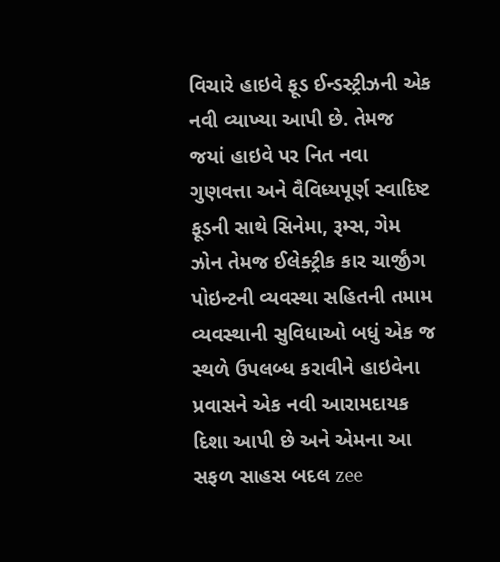વિચારે હાઇવે ફૂડ ઈન્ડસ્ટ્રીઝની એક નવી વ્યાખ્યા આપી છે. તેમજ જયાં હાઇવે પર નિત નવા ગુણવત્તા અને વૈવિધ્યપૂર્ણ સ્વાદિષ્ટ ફૂડની સાથે સિનેમા, રૂમ્સ, ગેમ ઝોન તેમજ ઈલેક્ટ્રીક કાર ચાર્જીંગ પોઇન્ટની વ્યવસ્થા સહિતની તમામ વ્યવસ્થાની સુવિધાઓ બધું એક જ સ્થળે ઉપલબ્ધ કરાવીને હાઇવેના પ્રવાસને એક નવી આરામદાયક દિશા આપી છે અને એમના આ સફળ સાહસ બદલ zee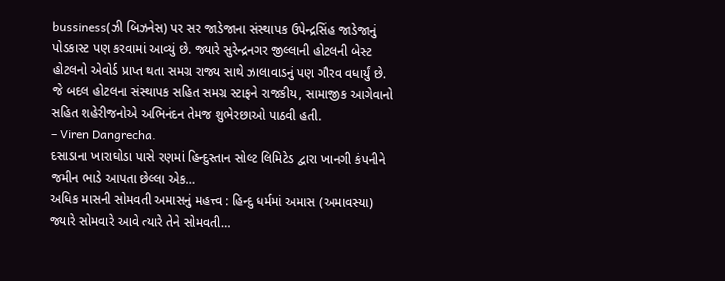bussiness(ઝી બિઝનેસ) પર સર જાડેજાના સંસ્થાપક ઉપેન્દ્રસિંહ જાડેજાનું પોડકાસ્ટ પણ કરવામાં આવ્યું છે. જ્યારે સુરેન્દ્રનગર જીલ્લાની હોટલની બેસ્ટ હોટલનો એવોર્ડ પ્રાપ્ત થતા સમગ્ર રાજ્ય સાથે ઝાલાવાડનું પણ ગૌરવ વધાર્યું છે. જે બદલ હોટલના સંસ્થાપક સહિત સમગ્ર સ્ટાફને રાજકીય, સામાજીક આગેવાનો સહિત શહેરીજનોએ અભિનંદન તેમજ શુભેરછાઓ પાઠવી હતી.
– Viren Dangrecha.
દસાડાના ખારાઘોડા પાસે રણમાં હિન્દુસ્તાન સોલ્ટ લિમિટેડ દ્વારા ખાનગી કંપનીને જમીન ભાડે આપતા છેલ્લા એક…
અધિક માસની સોમવતી અમાસનું મહત્ત્વ : હિન્દુ ધર્મમાં અમાસ (અમાવસ્યા) જ્યારે સોમવારે આવે ત્યારે તેને સોમવતી…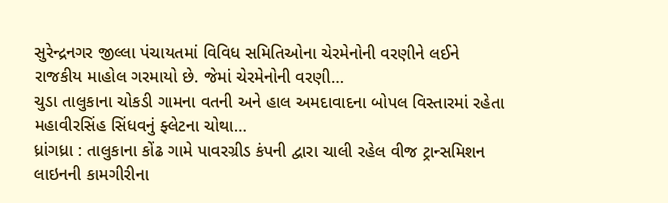સુરેન્દ્રનગર જીલ્લા પંચાયતમાં વિવિધ સમિતિઓના ચેરમેનોની વરણીને લઈને રાજકીય માહોલ ગરમાયો છે. જેમાં ચેરમેનોની વરણી…
ચુડા તાલુકાના ચોકડી ગામના વતની અને હાલ અમદાવાદના બોપલ વિસ્તારમાં રહેતા મહાવીરસિંહ સિંધવનું ફ્લેટના ચોથા…
ધ્રાંગધ્રા : તાલુકાના કોંઢ ગામે પાવરગ્રીડ કંપની દ્વારા ચાલી રહેલ વીજ ટ્રાન્સમિશન લાઇનની કામગીરીના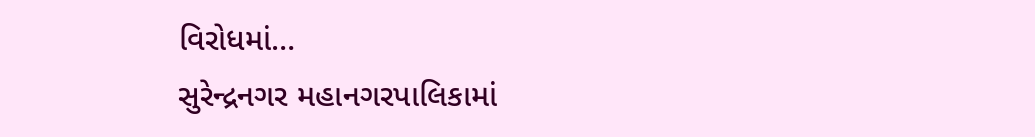વિરોધમાં…
સુરેન્દ્રનગર મહાનગરપાલિકામાં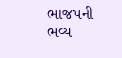ભાજપની ભવ્ય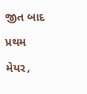જીત બાદ પ્રથમ મેયર,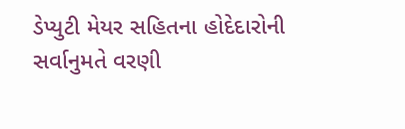ડેપ્યુટી મેયર સહિતના હોદેદારોની સર્વાનુમતે વરણી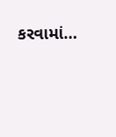કરવામાં…